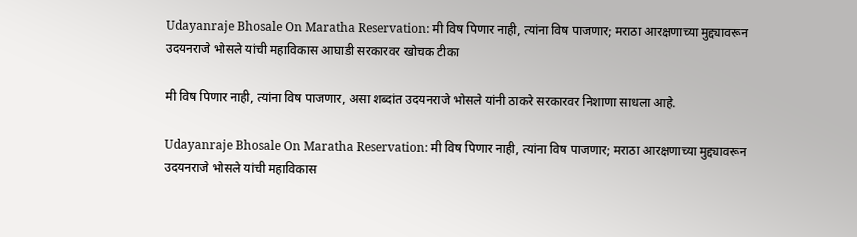Udayanraje Bhosale On Maratha Reservation: मी विष पिणार नाही, त्यांना विष पाजणार; मराठा आरक्षणाच्या मुद्द्यावरून उदयनराजे भोसले यांची महाविकास आघाडी सरकारवर खोचक टीका

मी विष पिणार नाही, त्यांना विष पाजणार, असा शब्दांत उदयनराजे भोसले यांनी ठाकरे सरकारवर निशाणा साधला आहे.

Udayanraje Bhosale On Maratha Reservation: मी विष पिणार नाही, त्यांना विष पाजणार; मराठा आरक्षणाच्या मुद्द्यावरून उदयनराजे भोसले यांची महाविकास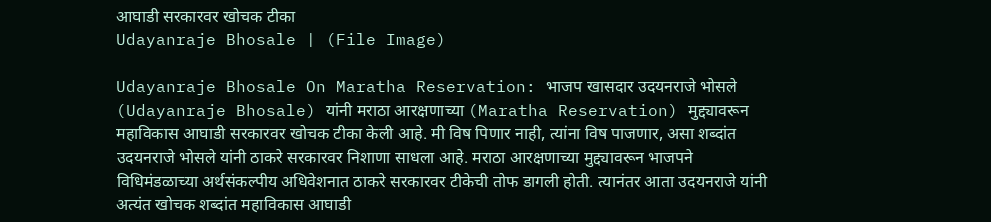आघाडी सरकारवर खोचक टीका
Udayanraje Bhosale | (File Image)

Udayanraje Bhosale On Maratha Reservation: भाजप खासदार उदयनराजे भोसले (Udayanraje Bhosale) यांनी मराठा आरक्षणाच्या (Maratha Reservation) मुद्द्यावरून महाविकास आघाडी सरकारवर खोचक टीका केली आहे. मी विष पिणार नाही, त्यांना विष पाजणार, असा शब्दांत उदयनराजे भोसले यांनी ठाकरे सरकारवर निशाणा साधला आहे. मराठा आरक्षणाच्या मुद्द्यावरून भाजपने विधिमंडळाच्या अर्थसंकल्पीय अधिवेशनात ठाकरे सरकारवर टीकेची तोफ डागली होती. त्यानंतर आता उदयनराजे यांनी अत्यंत खोचक शब्दांत महाविकास आघाडी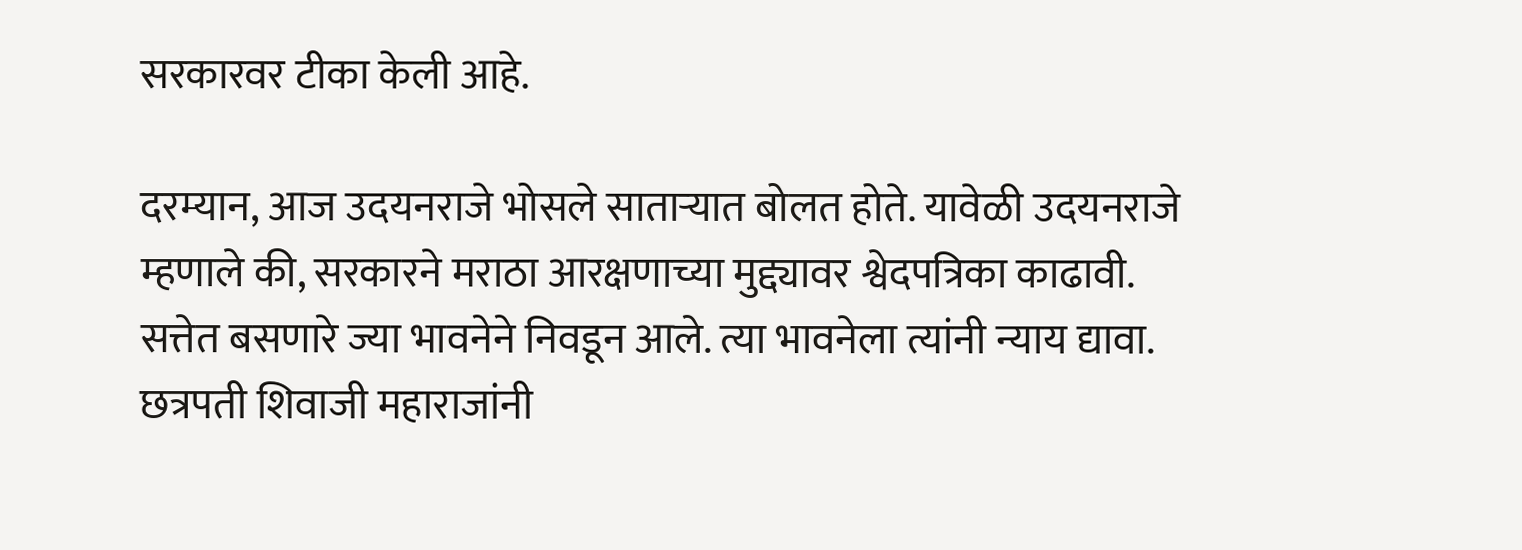सरकारवर टीका केली आहे.

दरम्यान, आज उदयनराजे भोसले साताऱ्यात बोलत होते. यावेळी उदयनराजे म्हणाले की, सरकारने मराठा आरक्षणाच्या मुद्द्यावर श्वेदपत्रिका काढावी. सत्तेत बसणारे ज्या भावनेने निवडून आले. त्या भावनेला त्यांनी न्याय द्यावा. छत्रपती शिवाजी महाराजांनी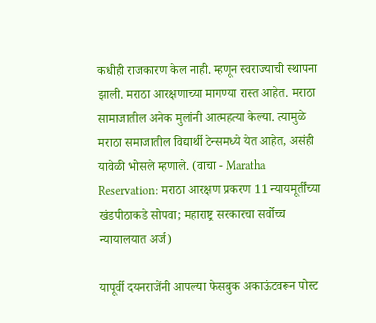कधीही राजकारण केल नाही. म्हणून स्वराज्याची स्थापना झाली. मराठा आरक्षणाच्या मागण्या रास्त आहेत. मराठा सामाजातील अनेक मुलांनी आत्महत्या केल्या. त्यामुळे मराठा समाजातील विद्यार्थी टेन्समध्ये येत आहेत, असंही यावेळी भोसले म्हणाले. (वाचा - Maratha Reservation: मराठा आरक्षण प्रकरण 11 न्यायमूर्तींच्या खंडपीठाकडे सोपवा; महाराष्ट्र सरकारचा सर्वोच्च न्यायालयात अर्ज)

यापूर्वी दयनराजेंनी आपल्या फेसबुक अकाऊंटवरून पोस्ट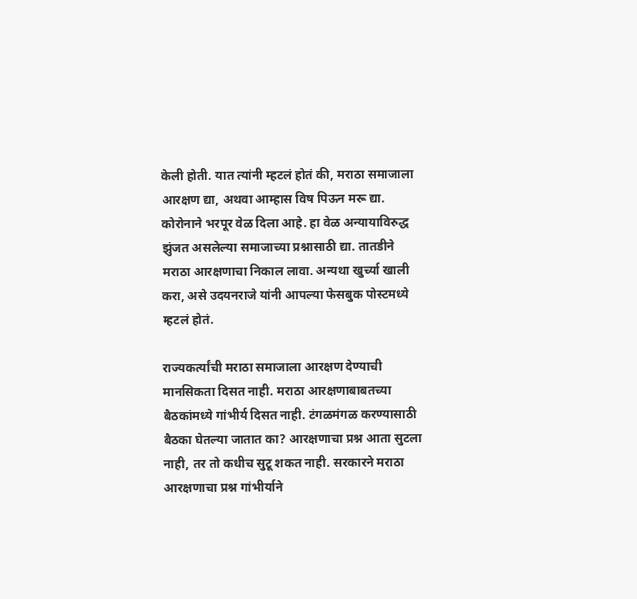केली होती. यात त्यांनी म्हटलं होतं की, मराठा समाजाला आरक्षण द्या, अथवा आम्हास विष पिऊन मरू द्या. कोरोनाने भरपूर वेळ दिला आहे. हा वेळ अन्यायाविरुद्ध झुंजत असलेल्या समाजाच्या प्रश्नासाठी द्या. तातडीने मराठा आरक्षणाचा निकाल लावा. अन्यथा खुर्च्या खाली करा, असे उदयनराजे यांनी आपल्या फेसबुक पोस्टमध्ये म्हटलं होतं.

राज्यकर्त्यांची मराठा समाजाला आरक्षण देण्याची मानसिकता दिसत नाही. मराठा आरक्षणाबाबतच्या बैठकांमध्ये गांभीर्य दिसत नाही. टंगळमंगळ करण्यासाठी बैठका घेतल्या जातात का? आरक्षणाचा प्रश्न आता सुटला नाही, तर तो कधीच सुटू शकत नाही. सरकारने मराठा आरक्षणाचा प्रश्न गांभीर्याने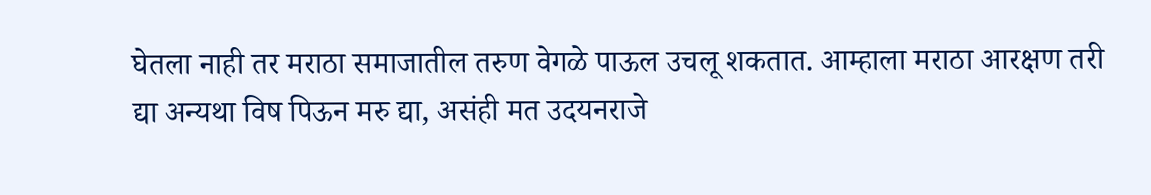घेतला नाही तर मराठा समाजातील तरुण वेगळे पाऊल उचलू शकतात. आम्हाला मराठा आरक्षण तरी द्या अन्यथा विष पिऊन मरु द्या, असंही मत उदयनराजे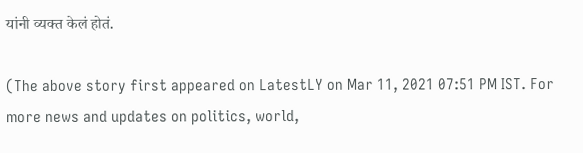यांनी व्यक्त केलं होतं.

(The above story first appeared on LatestLY on Mar 11, 2021 07:51 PM IST. For more news and updates on politics, world,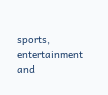sports, entertainment and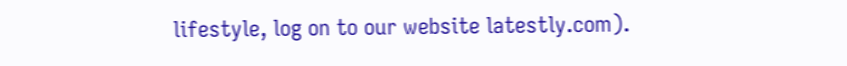lifestyle, log on to our website latestly.com).